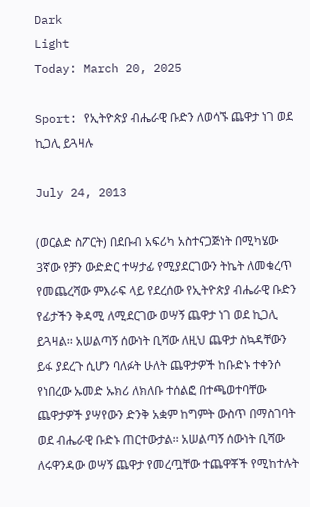Dark
Light
Today: March 20, 2025

Sport: የኢትዮጵያ ብሔራዊ ቡድን ለወሳኙ ጨዋታ ነገ ወደ ኪጋሊ ይጓዛሉ

July 24, 2013

(ወርልድ ስፖርት) በደቡብ አፍሪካ አስተናጋጅነት በሚካሄው 3ኛው የቻን ውድድር ተሣታፊ የሚያደርገውን ትኬት ለመቁረጥ የመጨረሻው ምእራፍ ላይ የደረሰው የኢትዮጵያ ብሔራዊ ቡድን የፊታችን ቅዳሚ ለሚደርገው ወሣኝ ጨዋታ ነገ ወደ ኪጋሊ ይጓዛል፡፡ አሠልጣኝ ሰውነት ቢሻው ለዚህ ጨዋታ ስኳዳቸውን ይፋ ያደረጉ ሲሆን ባለፉት ሁለት ጨዋታዎች ከቡድኑ ተቀንሶ የነበረው ኡመድ ኡክሪ ለክለቡ ተሰልፎ በተጫወተባቸው ጨዋታዎች ያሣየውን ድንቅ አቋም ከግምት ውስጥ በማስገባት ወደ ብሔራዊ ቡድኑ ጠርተውታል፡፡ አሠልጣኝ ሰውነት ቢሻው ለሩዋንዳው ወሣኝ ጨዋታ የመረጧቸው ተጨዋቾች የሚከተሉት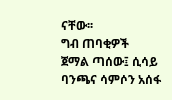ናቸው፡፡
ግብ ጠባቂዎች
ጀማል ጣሰው፤ ሲሳይ ባንጫና ሳምሶን አሰፋ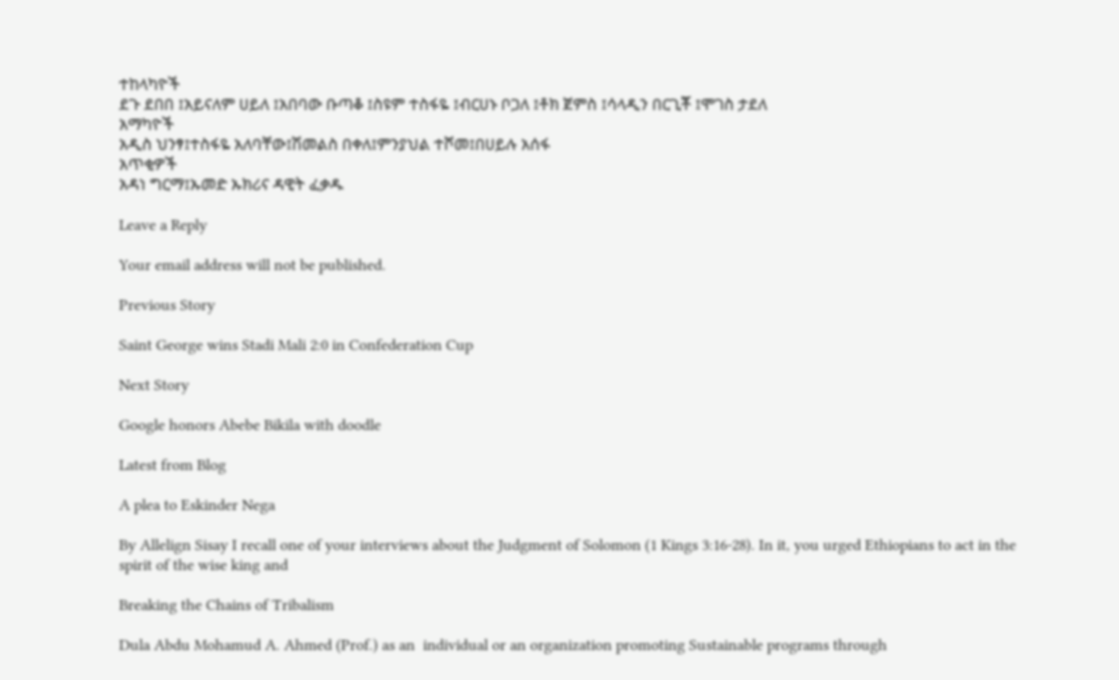ተከላካዮች
ደጉ ደበበ ፤አይናለም ሀይለ ፤አበባው ቡጣቆ ፤ስዩም ተስፋዬ ፤ብርሀኑ ቦጋለ ፤ቶክ ጀምስ ፤ሳላዲን በርጊቾ ፤ሞገስ ታደለ
አማካዮች
አዲስ ህንፃ፤ተስፋዬ አለባቸው፤ሽመልስ በቀለ፤ምንያህል ተሾመ፤በሀይሉ አሰፋ
አጥቂዎች
አዳነ ግርማ፤ኡመድ ኡክሪና ዳዊት ፈቃዱ

Leave a Reply

Your email address will not be published.

Previous Story

Saint George wins Stadi Mali 2:0 in Confederation Cup

Next Story

Google honors Abebe Bikila with doodle

Latest from Blog

A plea to Eskinder Nega

By Allelign Sisay I recall one of your interviews about the Judgment of Solomon (1 Kings 3:16-28). In it, you urged Ethiopians to act in the spirit of the wise king and

Breaking the Chains of Tribalism

Dula Abdu Mohamud A. Ahmed (Prof.) as an  individual or an organization promoting Sustainable programs through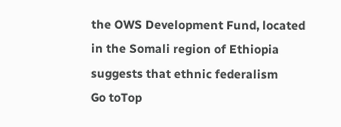the OWS Development Fund, located in the Somali region of Ethiopia suggests that ethnic federalism
Go toTop